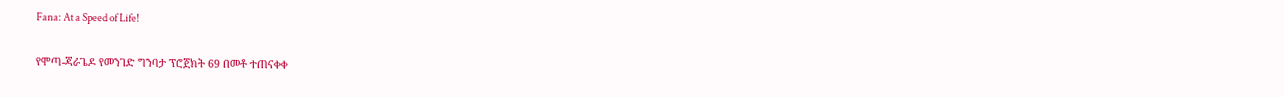Fana: At a Speed of Life!

የሞጣ-ጃራጌዶ የመንገድ ግንባታ ፕሮጀክት 69 በመቶ ተጠናቀቀ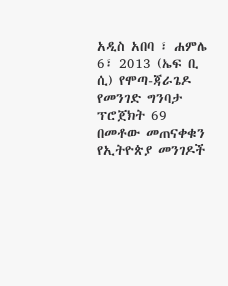አዲስ አበባ ፣ ሐምሌ 6፣ 2013 (ኤፍ ቢ ሲ) የሞጣ-ጃራጌዶ የመንገድ ግንባታ ፕሮጀክት 69 በመቶው መጠናቀቁን የኢትዮጵያ መንገዶች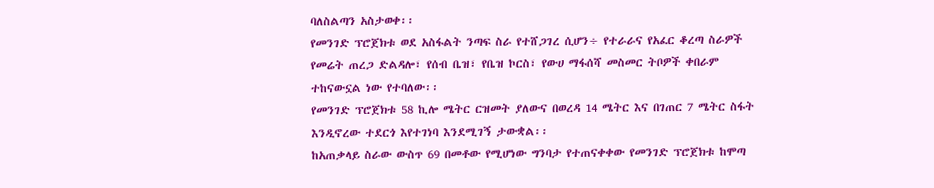ባለስልጣን አስታወቀ፡፡
የመንገድ ፕሮጀክቱ ወደ አስፋልት ንጣፍ ስራ የተሸጋገረ ሲሆን÷ የተራራና የአፈር ቆረጣ ስራዎች የመሬት ጠረጋ ድልዳሎ፣ የሰብ ቤዝ፣ የቤዝ ኮርስ፣ የውሀ ማፋሰሻ መስመር ትቦዎች ቀበራም ተከናውኗል ነው የተባለው፡፡
የመንገድ ፕሮጀክቱ 58 ኪሎ ሜትር ርዝመት ያለውና በወረዳ 14 ሜትር እና በገጠር 7 ሜትር ስፋት እንዲኖረው ተደርጎ እየተገነባ እንደሚገኝ ታውቋል፡፡
ከአጠቃላይ ስራው ውስጥ 69 በመቶው የሚሆነው ግንባታ የተጠናቀቀው የመንገድ ፕሮጀክቱ ከሞጣ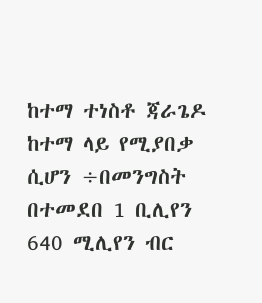ከተማ ተነስቶ ጃራጌዶ ከተማ ላይ የሚያበቃ ሲሆን ÷በመንግስት በተመደበ 1 ቢሊየን 640 ሚሊየን ብር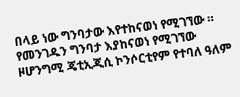በላይ ነው ግንባታው እየተከናወነ የሚገኘው ።
የመንገዱን ግንባታ እያከናወነ የሚገኘው ዞሆንግሚ ጄቲኢጂሲ ኮንሶርቲየም የተባለ ዓለም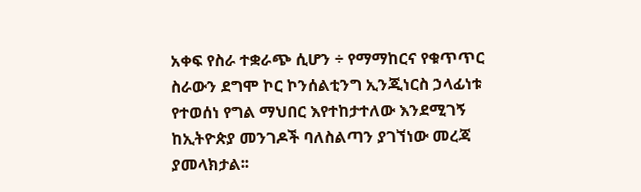አቀፍ የስራ ተቋራጭ ሲሆን ÷ የማማከርና የቁጥጥር ስራውን ደግሞ ኮር ኮንሰልቲንግ ኢንጂነርስ ኃላፊነቱ የተወሰነ የግል ማህበር እየተከታተለው እንደሚገኝ ከኢትዮጵያ መንገዶች ባለስልጣን ያገኘነው መረጃ ያመላክታል፡፡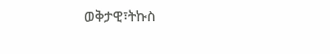ወቅታዊ፣ትኩስ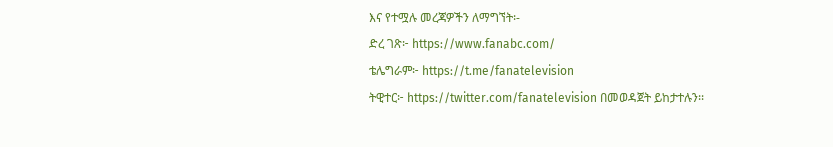እና የተሟሉ መረጃዎችን ለማግኘት፡-
ድረ ገጽ፦ https://www.fanabc.com/
ቴሌግራም፦ https://t.me/fanatelevision
ትዊተር፦ https://twitter.com/fanatelevision በመወዳጀት ይከታተሉን፡፡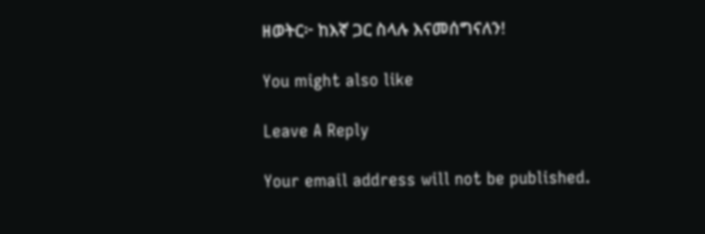ዘወትር፦ ከእኛ ጋር ስላሉ እናመሰግናለን!

You might also like

Leave A Reply

Your email address will not be published.